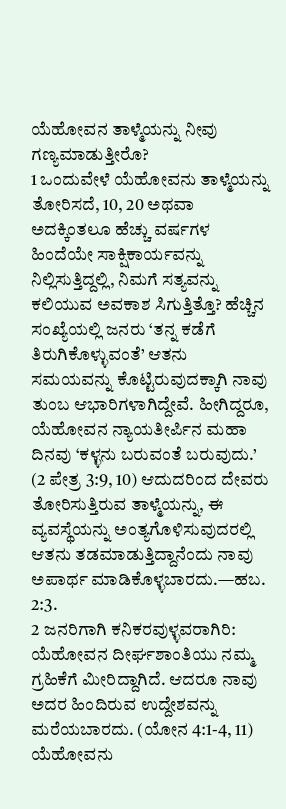ಯೆಹೋವನ ತಾಳ್ಮೆಯನ್ನು ನೀವು ಗಣ್ಯಮಾಡುತ್ತೀರೊ?
1 ಒಂದುವೇಳೆ ಯೆಹೋವನು ತಾಳ್ಮೆಯನ್ನು ತೋರಿಸದೆ, 10, 20 ಅಥವಾ ಅದಕ್ಕಿಂತಲೂ ಹೆಚ್ಚು ವರ್ಷಗಳ ಹಿಂದೆಯೇ ಸಾಕ್ಷಿಕಾರ್ಯವನ್ನು ನಿಲ್ಲಿಸುತ್ತಿದ್ದಲ್ಲಿ, ನಿಮಗೆ ಸತ್ಯವನ್ನು ಕಲಿಯುವ ಅವಕಾಶ ಸಿಗುತ್ತಿತ್ತೊ? ಹೆಚ್ಚಿನ ಸಂಖ್ಯೆಯಲ್ಲಿ ಜನರು ‘ತನ್ನ ಕಡೆಗೆ ತಿರುಗಿಕೊಳ್ಳುವಂತೆ’ ಆತನು ಸಮಯವನ್ನು ಕೊಟ್ಟಿರುವುದಕ್ಕಾಗಿ ನಾವು ತುಂಬ ಆಭಾರಿಗಳಾಗಿದ್ದೇವೆ. ಹೀಗಿದ್ದರೂ, ಯೆಹೋವನ ನ್ಯಾಯತೀರ್ಪಿನ ಮಹಾ ದಿನವು ‘ಕಳ್ಳನು ಬರುವಂತೆ ಬರುವುದು.’ (2 ಪೇತ್ರ 3:9, 10) ಆದುದರಿಂದ ದೇವರು ತೋರಿಸುತ್ತಿರುವ ತಾಳ್ಮೆಯನ್ನು, ಈ ವ್ಯವಸ್ಥೆಯನ್ನು ಅಂತ್ಯಗೊಳಿಸುವುದರಲ್ಲಿ ಆತನು ತಡಮಾಡುತ್ತಿದ್ದಾನೆಂದು ನಾವು ಅಪಾರ್ಥ ಮಾಡಿಕೊಳ್ಳಬಾರದು.—ಹಬ. 2:3.
2 ಜನರಿಗಾಗಿ ಕನಿಕರವುಳ್ಳವರಾಗಿರಿ: ಯೆಹೋವನ ದೀರ್ಘಶಾಂತಿಯು ನಮ್ಮ ಗ್ರಹಿಕೆಗೆ ಮೀರಿದ್ದಾಗಿದೆ. ಆದರೂ ನಾವು ಅದರ ಹಿಂದಿರುವ ಉದ್ದೇಶವನ್ನು ಮರೆಯಬಾರದು. (ಯೋನ 4:1-4, 11) ಯೆಹೋವನು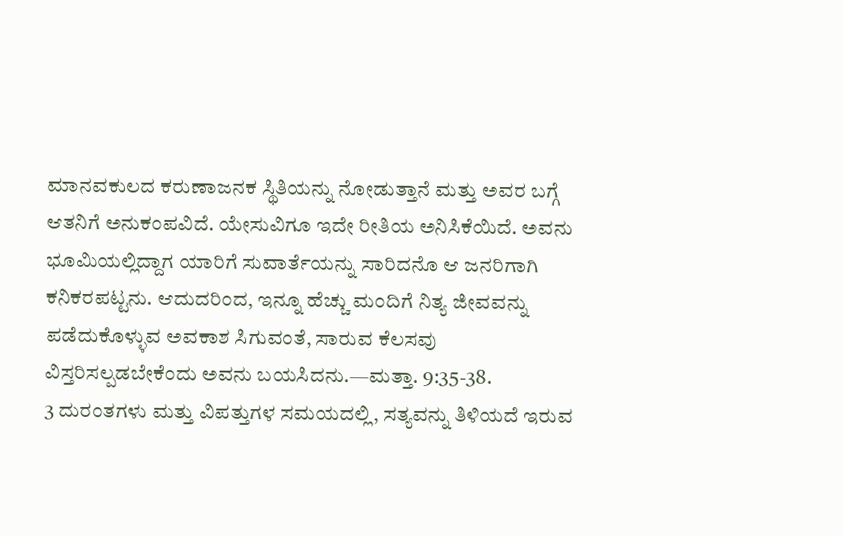ಮಾನವಕುಲದ ಕರುಣಾಜನಕ ಸ್ಥಿತಿಯನ್ನು ನೋಡುತ್ತಾನೆ ಮತ್ತು ಅವರ ಬಗ್ಗೆ ಆತನಿಗೆ ಅನುಕಂಪವಿದೆ. ಯೇಸುವಿಗೂ ಇದೇ ರೀತಿಯ ಅನಿಸಿಕೆಯಿದೆ. ಅವನು ಭೂಮಿಯಲ್ಲಿದ್ದಾಗ ಯಾರಿಗೆ ಸುವಾರ್ತೆಯನ್ನು ಸಾರಿದನೊ ಆ ಜನರಿಗಾಗಿ ಕನಿಕರಪಟ್ಟನು. ಆದುದರಿಂದ, ಇನ್ನೂ ಹೆಚ್ಚು ಮಂದಿಗೆ ನಿತ್ಯ ಜೀವವನ್ನು ಪಡೆದುಕೊಳ್ಳುವ ಅವಕಾಶ ಸಿಗುವಂತೆ, ಸಾರುವ ಕೆಲಸವು ವಿಸ್ತರಿಸಲ್ಪಡಬೇಕೆಂದು ಅವನು ಬಯಸಿದನು.—ಮತ್ತಾ. 9:35-38.
3 ದುರಂತಗಳು ಮತ್ತು ವಿಪತ್ತುಗಳ ಸಮಯದಲ್ಲಿ, ಸತ್ಯವನ್ನು ತಿಳಿಯದೆ ಇರುವ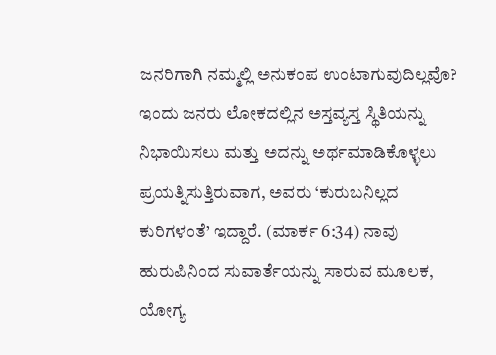ಜನರಿಗಾಗಿ ನಮ್ಮಲ್ಲಿ ಅನುಕಂಪ ಉಂಟಾಗುವುದಿಲ್ಲವೊ? ಇಂದು ಜನರು ಲೋಕದಲ್ಲಿನ ಅಸ್ತವ್ಯಸ್ತ ಸ್ಥಿತಿಯನ್ನು ನಿಭಾಯಿಸಲು ಮತ್ತು ಅದನ್ನು ಅರ್ಥಮಾಡಿಕೊಳ್ಳಲು ಪ್ರಯತ್ನಿಸುತ್ತಿರುವಾಗ, ಅವರು ‘ಕುರುಬನಿಲ್ಲದ ಕುರಿಗಳಂತೆ’ ಇದ್ದಾರೆ. (ಮಾರ್ಕ 6:34) ನಾವು ಹುರುಪಿನಿಂದ ಸುವಾರ್ತೆಯನ್ನು ಸಾರುವ ಮೂಲಕ, ಯೋಗ್ಯ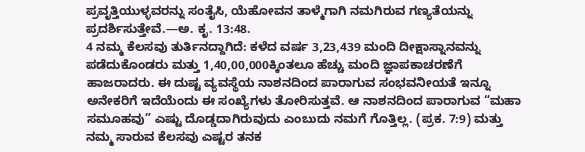ಪ್ರವೃತ್ತಿಯುಳ್ಳವರನ್ನು ಸಂತೈಸಿ, ಯೆಹೋವನ ತಾಳ್ಮೆಗಾಗಿ ನಮಗಿರುವ ಗಣ್ಯತೆಯನ್ನು ಪ್ರದರ್ಶಿಸುತ್ತೇವೆ.—ಅ. ಕೃ. 13:48.
4 ನಮ್ಮ ಕೆಲಸವು ತುರ್ತಿನದ್ದಾಗಿದೆ: ಕಳೆದ ವರ್ಷ 3,23,439 ಮಂದಿ ದೀಕ್ಷಾಸ್ನಾನವನ್ನು ಪಡೆದುಕೊಂಡರು ಮತ್ತು 1,40,00,000ಕ್ಕಿಂತಲೂ ಹೆಚ್ಚು ಮಂದಿ ಜ್ಞಾಪಕಾಚರಣೆಗೆ ಹಾಜರಾದರು. ಈ ದುಷ್ಟ ವ್ಯವಸ್ಥೆಯ ನಾಶನದಿಂದ ಪಾರಾಗುವ ಸಂಭವನೀಯತೆ ಇನ್ನೂ ಅನೇಕರಿಗೆ ಇದೆಯೆಂದು ಈ ಸಂಖ್ಯೆಗಳು ತೋರಿಸುತ್ತವೆ. ಆ ನಾಶನದಿಂದ ಪಾರಾಗುವ “ಮಹಾ ಸಮೂಹವು” ಎಷ್ಟು ದೊಡ್ಡದಾಗಿರುವುದು ಎಂಬುದು ನಮಗೆ ಗೊತ್ತಿಲ್ಲ. (ಪ್ರಕ. 7:9) ಮತ್ತು ನಮ್ಮ ಸಾರುವ ಕೆಲಸವು ಎಷ್ಟರ ತನಕ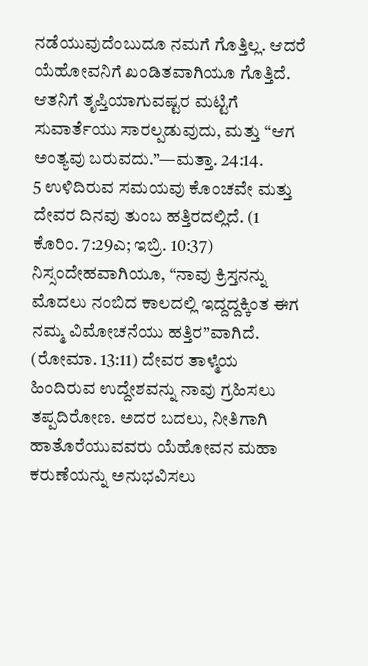ನಡೆಯುವುದೆಂಬುದೂ ನಮಗೆ ಗೊತ್ತಿಲ್ಲ. ಆದರೆ ಯೆಹೋವನಿಗೆ ಖಂಡಿತವಾಗಿಯೂ ಗೊತ್ತಿದೆ. ಆತನಿಗೆ ತೃಪ್ತಿಯಾಗುವಷ್ಟರ ಮಟ್ಟಿಗೆ ಸುವಾರ್ತೆಯು ಸಾರಲ್ಪಡುವುದು, ಮತ್ತು “ಆಗ ಅಂತ್ಯವು ಬರುವದು.”—ಮತ್ತಾ. 24:14.
5 ಉಳಿದಿರುವ ಸಮಯವು ಕೊಂಚವೇ ಮತ್ತು ದೇವರ ದಿನವು ತುಂಬ ಹತ್ತಿರದಲ್ಲಿದೆ. (1 ಕೊರಿಂ. 7:29ಎ; ಇಬ್ರಿ. 10:37) ನಿಸ್ಸಂದೇಹವಾಗಿಯೂ, “ನಾವು ಕ್ರಿಸ್ತನನ್ನು ಮೊದಲು ನಂಬಿದ ಕಾಲದಲ್ಲಿ ಇದ್ದದ್ದಕ್ಕಿಂತ ಈಗ ನಮ್ಮ ವಿಮೋಚನೆಯು ಹತ್ತಿರ”ವಾಗಿದೆ. (ರೋಮಾ. 13:11) ದೇವರ ತಾಳ್ಮೆಯ ಹಿಂದಿರುವ ಉದ್ದೇಶವನ್ನು ನಾವು ಗ್ರಹಿಸಲು ತಪ್ಪದಿರೋಣ. ಅದರ ಬದಲು, ನೀತಿಗಾಗಿ ಹಾತೊರೆಯುವವರು ಯೆಹೋವನ ಮಹಾ ಕರುಣೆಯನ್ನು ಅನುಭವಿಸಲು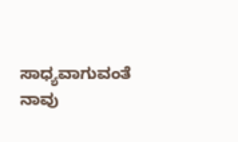ಸಾಧ್ಯವಾಗುವಂತೆ ನಾವು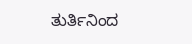ತುರ್ತಿನಿಂದ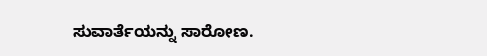ಸುವಾರ್ತೆಯನ್ನು ಸಾರೋಣ.